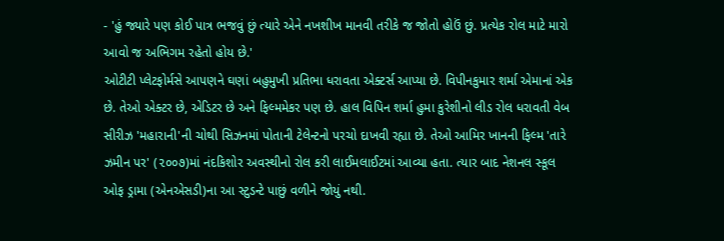- 'હું જ્યારે પણ કોઈ પાત્ર ભજવું છું ત્યારે એને નખશીખ માનવી તરીકે જ જોતો હોઉં છું. પ્રત્યેક રોલ માટે મારો આવો જ અભિગમ રહેતો હોય છે.'
ઓટીટી પ્લેટફોર્મસે આપણને ઘણાં બહુમુખી પ્રતિભા ધરાવતા એક્ટર્સ આપ્યા છે. વિપીનકુમાર શર્મા એમાનાં એક છે. તેઓ એક્ટર છે, એડિટર છે અને ફિલ્મમેકર પણ છે. હાલ વિપિન શર્મા હુમા કુરેશીનો લીડ રોલ ધરાવતી વેબ સીરીઝ 'મહારાની'ની ચોથી સિઝનમાં પોતાની ટેલેન્ટનો પરચો દાખવી રહ્યા છે. તેઓ આમિર ખાનની ફિલ્મ 'તારે ઝમીન પર' (૨૦૦૭)માં નંદકિશોર અવસ્થીનો રોલ કરી લાઈમલાઈટમાં આવ્યા હતા. ત્યાર બાદ નેશનલ સ્કૂલ ઓફ ડ્રામા (એનએસડી)ના આ સ્ટુડન્ટે પાછું વળીને જોયું નથી.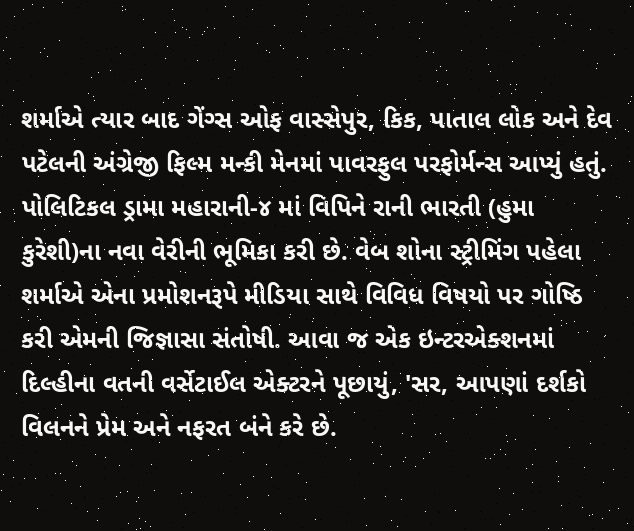શર્માએ ત્યાર બાદ ગેંગ્સ ઓફ વાસ્સેપુર, કિક, પાતાલ લોક અને દેવ પટેલની અંગ્રેજી ફિલ્મ મન્કી મેનમાં પાવરફુલ પરફોર્મન્સ આપ્યું હતું.
પોલિટિકલ ડ્રામા મહારાની-૪ માં વિપિને રાની ભારતી (હુમા કુરેશી)ના નવા વેરીની ભૂમિકા કરી છે. વેબ શોના સ્ટ્રીમિંગ પહેલા શર્માએ એના પ્રમોશનરૂપે મીડિયા સાથે વિવિધ વિષયો પર ગોષ્ઠિ કરી એમની જિજ્ઞાસા સંતોષી. આવા જ એક ઇન્ટરએક્શનમાં દિલ્હીના વતની વર્સેટાઈલ એક્ટરને પૂછાયું, 'સર, આપણાં દર્શકો વિલનને પ્રેમ અને નફરત બંને કરે છે.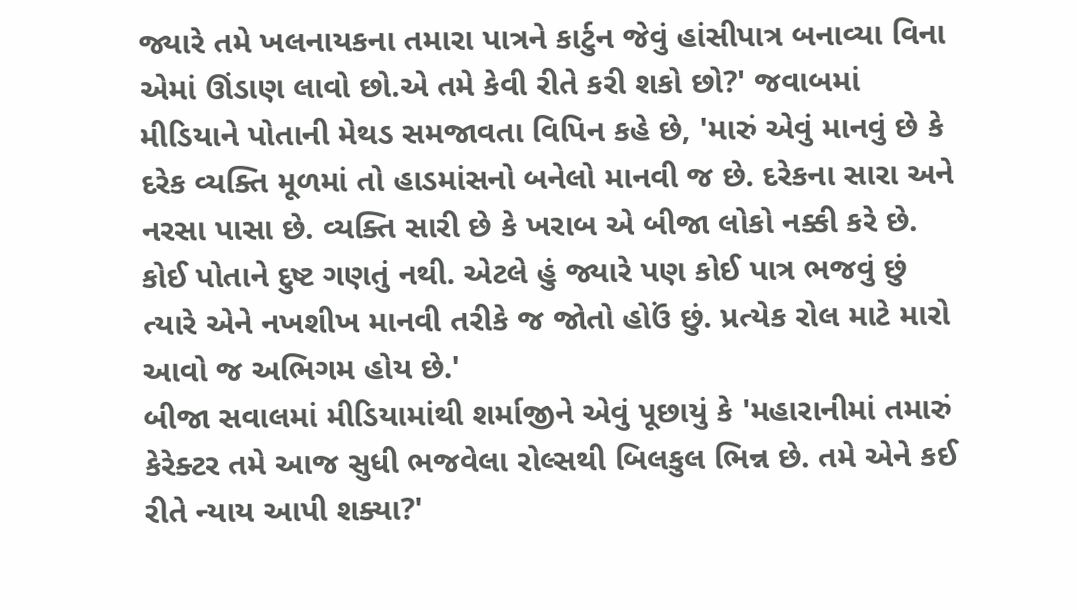જ્યારે તમે ખલનાયકના તમારા પાત્રને કાર્ટુન જેવું હાંસીપાત્ર બનાવ્યા વિના એમાં ઊંડાણ લાવો છો.એ તમે કેવી રીતે કરી શકો છો?' જવાબમાં મીડિયાને પોતાની મેથડ સમજાવતા વિપિન કહે છે, 'મારું એવું માનવું છે કે દરેક વ્યક્તિ મૂળમાં તો હાડમાંસનો બનેલો માનવી જ છે. દરેકના સારા અને નરસા પાસા છે. વ્યક્તિ સારી છે કે ખરાબ એ બીજા લોકો નક્કી કરે છે. કોઈ પોતાને દુષ્ટ ગણતું નથી. એટલે હું જ્યારે પણ કોઈ પાત્ર ભજવું છું ત્યારે એને નખશીખ માનવી તરીકે જ જોતો હોઉં છું. પ્રત્યેક રોલ માટે મારો આવો જ અભિગમ હોય છે.'
બીજા સવાલમાં મીડિયામાંથી શર્માજીને એવું પૂછાયું કે 'મહારાનીમાં તમારું કેરેક્ટર તમે આજ સુધી ભજવેલા રોલ્સથી બિલકુલ ભિન્ન છે. તમે એને કઈ રીતે ન્યાય આપી શક્યા?'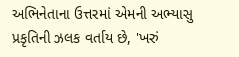અભિનેતાના ઉત્તરમાં એમની અભ્યાસુ પ્રકૃતિની ઝલક વર્તાય છે, 'ખરું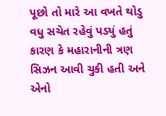પૂછો તો મારે આ વખતે થોડુ વધુ સચેત રહેવું પડયું હતું કારણ કે મહારાનીની ત્રણ સિઝન આવી ચુકી હતી અને એનો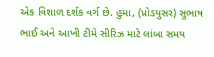એક વિશાળ દર્શક વર્ગ છે. હુમા, (પ્રોડયુસર) સુભાષ ભાઈ અને આખી ટીમે સીરિઝ માટે લાંબા સમય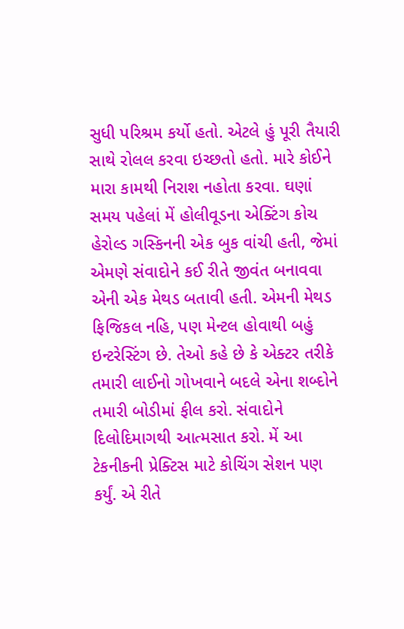સુધી પરિશ્રમ કર્યો હતો. એટલે હું પૂરી તૈયારી સાથે રોલલ કરવા ઇચ્છતો હતો. મારે કોઈને મારા કામથી નિરાશ નહોતા કરવા. ઘણાં સમય પહેલાં મેં હોલીવૂડના એક્ટિંગ કોચ હેરોલ્ડ ગસ્કિનની એક બુક વાંચી હતી, જેમાં એમણે સંવાદોને કઈ રીતે જીવંત બનાવવા એની એક મેથડ બતાવી હતી. એમની મેથડ ફિજિકલ નહિ, પણ મેન્ટલ હોવાથી બહું ઇન્ટરેસ્ટિંગ છે. તેઓ કહે છે કે એક્ટર તરીકે તમારી લાઈનો ગોખવાને બદલે એના શબ્દોને તમારી બોડીમાં ફીલ કરો. સંવાદોને દિલોદિમાગથી આત્મસાત કરો. મેં આ ટેકનીકની પ્રેક્ટિસ માટે કોચિંગ સેશન પણ કર્યું. એ રીતે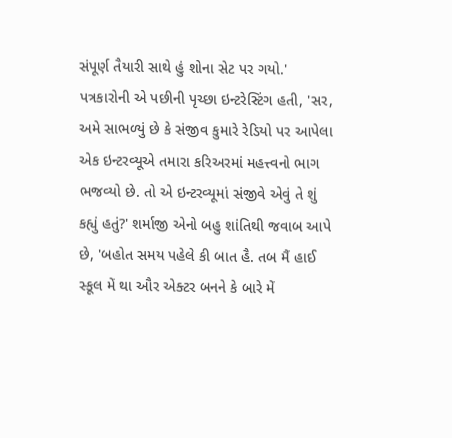સંપૂર્ણ તૈયારી સાથે હું શોના સેટ પર ગયો.'
પત્રકારોની એ પછીની પૃચ્છા ઇન્ટરેસ્ટિંગ હતી, 'સર, અમે સાભળ્યું છે કે સંજીવ કુમારે રેડિયો પર આપેલા એક ઇન્ટરવ્યૂએ તમારા કરિઅરમાં મહત્ત્વનો ભાગ ભજવ્યો છે. તો એ ઇન્ટરવ્યૂમાં સંજીવે એવું તે શું કહ્યું હતું?' શર્માજી એનો બહુ શાંતિથી જવાબ આપે છે, 'બહોત સમય પહેલે કી બાત હૈ. તબ મૈં હાઈ સ્કૂલ મેં થા ઔર એક્ટર બનને કે બારે મેં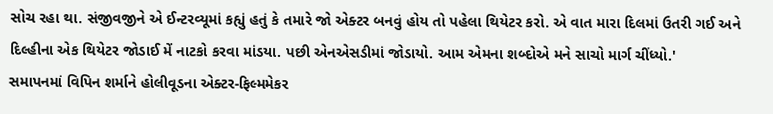સોચ રહા થા. સંજીવજીને એ ઈન્ટરવ્યૂમાં કહ્યું હતું કે તમારે જો એક્ટર બનવું હોય તો પહેલા થિયેટર કરો. એ વાત મારા દિલમાં ઉતરી ગઈ અને દિલ્હીના એક થિયેટર જોડાઈ મેં નાટકો કરવા માંડયા. પછી એનએસડીમાં જોડાયો. આમ એમના શબ્દોએ મને સાચો માર્ગ ચીંધ્યો.'
સમાપનમાં વિપિન શર્માને હોલીવૂડના એક્ટર-ફિલ્મમેકર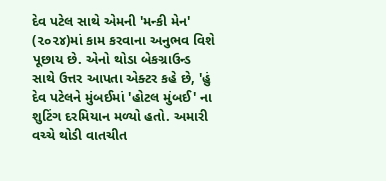દેવ પટેલ સાથે એમની 'મન્કી મેન' (૨૦૨૪)માં કામ કરવાના અનુભવ વિશે પૂછાય છે. એનો થોડા બેકગ્રાઉન્ડ સાથે ઉત્તર આપતા એક્ટર કહે છે, 'હું દેવ પટેલને મુંબઈમાં 'હોટલ મુંબઈ' ના શુટિંગ દરમિયાન મળ્યો હતો. અમારી વચ્ચે થોડી વાતચીત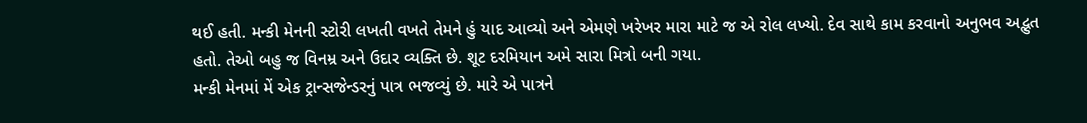થઈ હતી. મન્કી મેનની સ્ટોરી લખતી વખતે તેમને હું યાદ આવ્યો અને એમણે ખરેખર મારા માટે જ એ રોલ લખ્યો. દેવ સાથે કામ કરવાનો અનુભવ અદ્ભુત હતો. તેઓ બહુ જ વિનમ્ર અને ઉદાર વ્યક્તિ છે. શૂટ દરમિયાન અમે સારા મિત્રો બની ગયા.
મન્કી મેનમાં મેં એક ટ્રાન્સજેન્ડરનું પાત્ર ભજવ્યું છે. મારે એ પાત્રને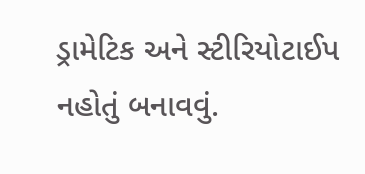ડ્રામેટિક અને સ્ટીરિયોટાઈપ નહોતું બનાવવું.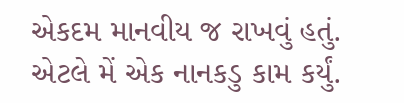એકદમ માનવીય જ રાખવું હતું. એટલે મેં એક નાનકડુ કામ કર્યું.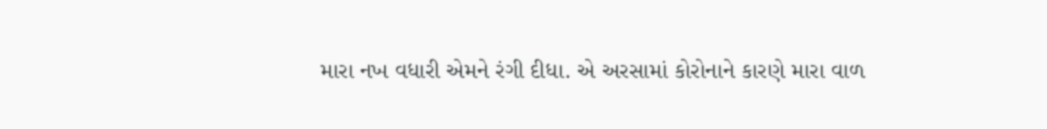મારા નખ વધારી એમને રંગી દીધા. એ અરસામાં કોરોનાને કારણે મારા વાળ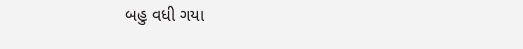બહુ વધી ગયા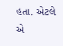હતા. એટલે એ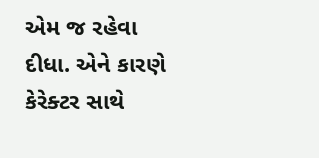એમ જ રહેવા દીધા. એને કારણે કેરેક્ટર સાથે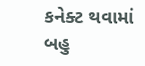કનેક્ટ થવામાં બહુ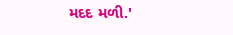મદદ મળી.'